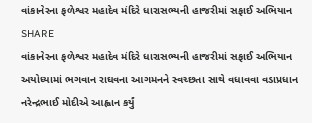વાંકાનેરના ફળેશ્વર મહાદેવ મંદિરે ધારાસભ્યની હાજરીમાં સફાઈ અભિયાન
SHARE
વાંકાનેરના ફળેશ્વર મહાદેવ મંદિરે ધારાસભ્યની હાજરીમાં સફાઈ અભિયાન
અયોધ્યામાં ભગવાન રાઘવના આગમનને સ્વચ્છતા સાથે વધાવવા વડાપ્રધાન નરેન્દ્રભાઈ મોદીએ આહ્વાન કર્યું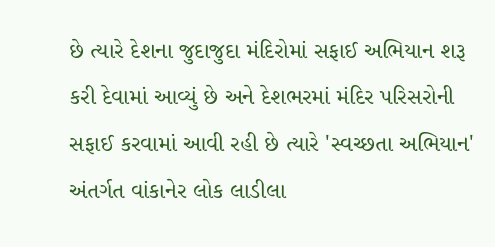છે ત્યારે દેશના જુદાજુદા મંદિરોમાં સફાઈ અભિયાન શરૂ કરી દેવામાં આવ્યું છે અને દેશભરમાં મંદિર પરિસરોની સફાઈ કરવામાં આવી રહી છે ત્યારે 'સ્વચ્છતા અભિયાન' અંતર્ગત વાંકાનેર લોક લાડીલા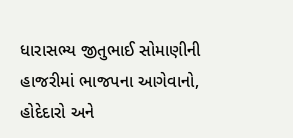ધારાસભ્ય જીતુભાઈ સોમાણીની હાજરીમાં ભાજપના આગેવાનો, હોદેદારો અને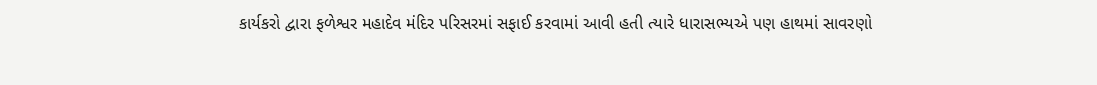કાર્યકરો દ્વારા ફળેશ્વર મહાદેવ મંદિર પરિસરમાં સફાઈ કરવામાં આવી હતી ત્યારે ધારાસભ્યએ પણ હાથમાં સાવરણો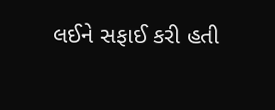લઈને સફાઈ કરી હતી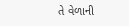તે વેળાની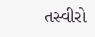તસ્વીરો